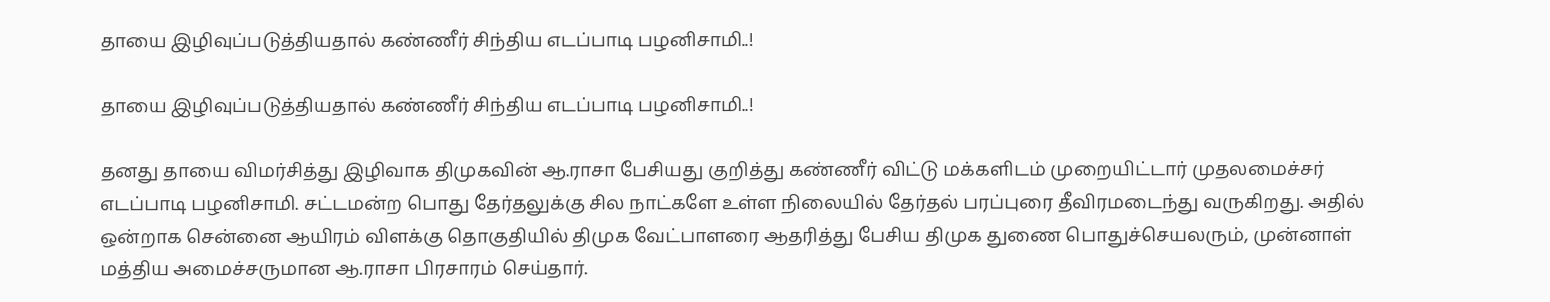தாயை இழிவுப்படுத்தியதால் கண்ணீர் சிந்திய எடப்பாடி பழனிசாமி..!

தாயை இழிவுப்படுத்தியதால் கண்ணீர் சிந்திய எடப்பாடி பழனிசாமி..!

தனது தாயை விமர்சித்து இழிவாக திமுகவின் ஆ.ராசா பேசியது குறித்து கண்ணீர் விட்டு மக்களிடம் முறையிட்டார் முதலமைச்சர் எடப்பாடி பழனிசாமி. சட்டமன்ற பொது தேர்தலுக்கு சில நாட்களே உள்ள நிலையில் தேர்தல் பரப்புரை தீவிரமடைந்து வருகிறது. அதில் ஒன்றாக சென்னை ஆயிரம் விளக்கு தொகுதியில் திமுக வேட்பாளரை ஆதரித்து பேசிய திமுக துணை பொதுச்செயலரும், முன்னாள் மத்திய அமைச்சருமான ஆ.ராசா பிரசாரம் செய்தார்.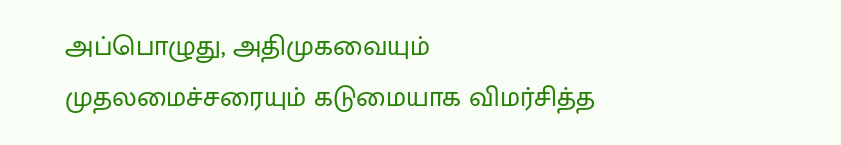அப்பொழுது, அதிமுகவையும் முதலமைச்சரையும் கடுமையாக விமர்சித்த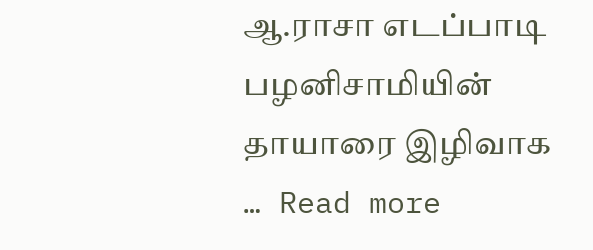ஆ.ராசா எடப்பாடி பழனிசாமியின் தாயாரை இழிவாக … Read more